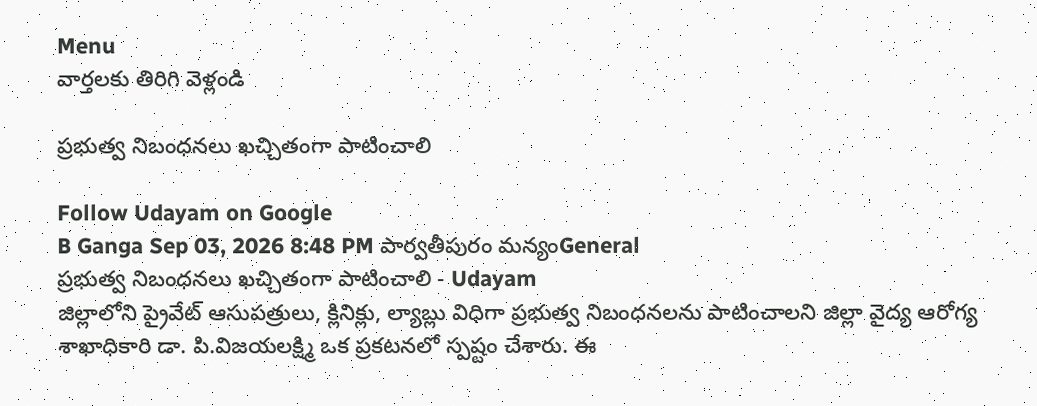Menu
వార్తలకు తిరిగి వెళ్లండి

ప్రభుత్వ నిబంధనలు ఖచ్చితంగా పాటించాలి

Follow Udayam on Google
B Ganga Sep 03, 2026 8:48 PM పార్వతీపురం మన్యంGeneral
ప్రభుత్వ నిబంధనలు ఖచ్చితంగా పాటించాలి - Udayam
జిల్లాలోని ప్రైవేట్ ఆసుపత్రులు, క్లినిక్లు, ల్యాబ్లు విధిగా ప్రభుత్వ నిబంధనలను పాటించాలని జిల్లా వైద్య ఆరోగ్య శాఖాధికారి డా. పి.విజయలక్ష్మి ఒక ప్రకటనలో స్పష్టం చేశారు. ఈ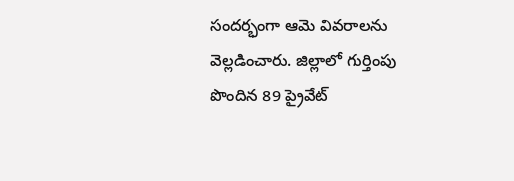సందర్భంగా ఆమె వివరాలను వెల్లడించారు. జిల్లాలో గుర్తింపు పొందిన 89 ప్రైవేట్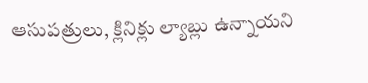ఆసుపత్రులు, క్లినిక్లు ల్యాబ్లు ఉన్నాయని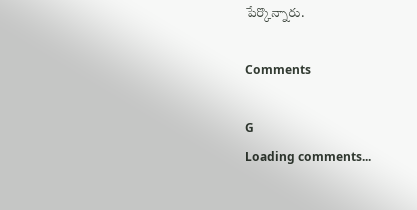పేర్కొన్నారు.

Comments

G
Loading comments...